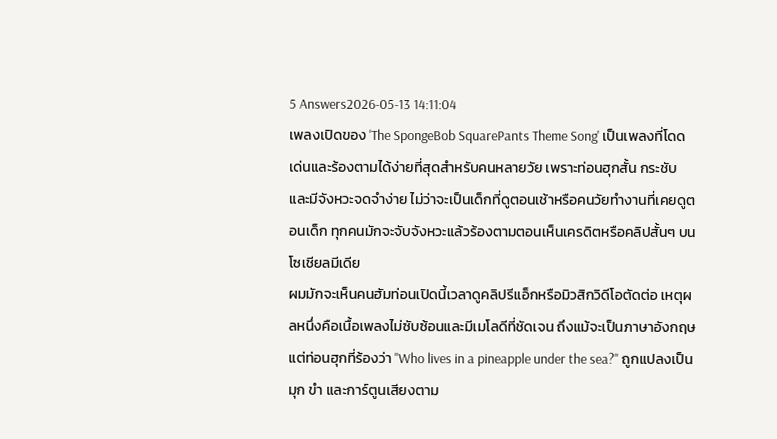5 Answers2026-05-13 14:11:04
เพลงเปิดของ 'The SpongeBob SquarePants Theme Song' เป็นเพลงที่โดดเด่นและร้องตามได้ง่ายที่สุดสำหรับคนหลายวัย เพราะท่อนฮุกสั้น กระชับ และมีจังหวะจดจำง่าย ไม่ว่าจะเป็นเด็กที่ดูตอนเช้าหรือคนวัยทำงานที่เคยดูตอนเด็ก ทุกคนมักจะจับจังหวะแล้วร้องตามตอนเห็นเครดิตหรือคลิปสั้นๆ บนโซเชียลมีเดีย
ผมมักจะเห็นคนฮัมท่อนเปิดนี้เวลาดูคลิปรีแอ็กหรือมิวสิกวิดีโอตัดต่อ เหตุผลหนึ่งคือเนื้อเพลงไม่ซับซ้อนและมีเมโลดีที่ชัดเจน ถึงแม้จะเป็นภาษาอังกฤษ แต่ท่อนฮุกที่ร้องว่า "Who lives in a pineapple under the sea?" ถูกแปลงเป็นมุก ขำ และการ์ตูนเสียงตาม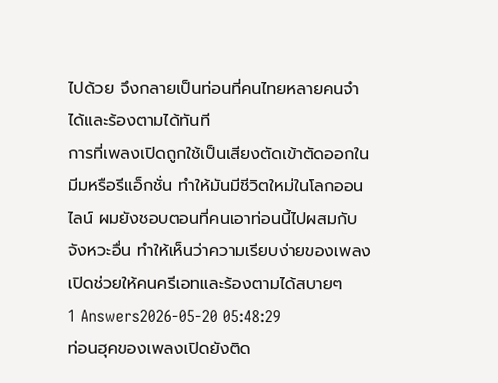ไปด้วย จึงกลายเป็นท่อนที่คนไทยหลายคนจำได้และร้องตามได้ทันที
การที่เพลงเปิดถูกใช้เป็นเสียงตัดเข้าตัดออกในมีมหรือรีแอ็กชั่น ทำให้มันมีชีวิตใหม่ในโลกออนไลน์ ผมยังชอบตอนที่คนเอาท่อนนี้ไปผสมกับจังหวะอื่น ทำให้เห็นว่าความเรียบง่ายของเพลงเปิดช่วยให้คนครีเอทและร้องตามได้สบายๆ
1 Answers2026-05-20 05:48:29
ท่อนฮุคของเพลงเปิดยังติด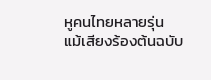หูคนไทยหลายรุ่น แม้เสียงร้องต้นฉบับ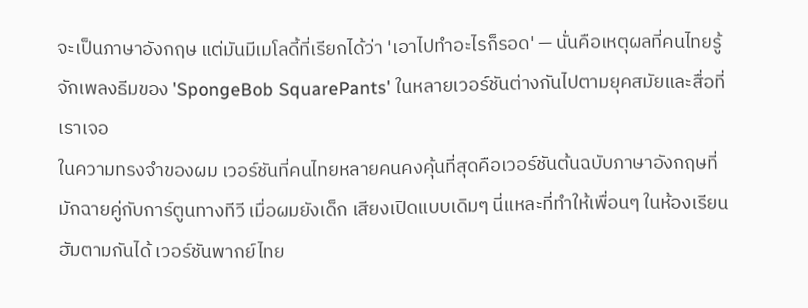จะเป็นภาษาอังกฤษ แต่มันมีเมโลดี้ที่เรียกได้ว่า 'เอาไปทำอะไรก็รอด' — นั่นคือเหตุผลที่คนไทยรู้จักเพลงธีมของ 'SpongeBob SquarePants' ในหลายเวอร์ชันต่างกันไปตามยุคสมัยและสื่อที่เราเจอ
ในความทรงจำของผม เวอร์ชันที่คนไทยหลายคนคงคุ้นที่สุดคือเวอร์ชันต้นฉบับภาษาอังกฤษที่มักฉายคู่กับการ์ตูนทางทีวี เมื่อผมยังเด็ก เสียงเปิดแบบเดิมๆ นี่แหละที่ทำให้เพื่อนๆ ในห้องเรียนฮัมตามกันได้ เวอร์ชันพากย์ไทย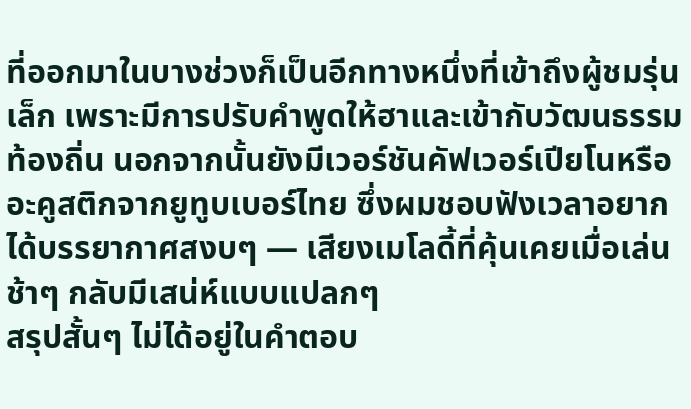ที่ออกมาในบางช่วงก็เป็นอีกทางหนึ่งที่เข้าถึงผู้ชมรุ่นเล็ก เพราะมีการปรับคำพูดให้ฮาและเข้ากับวัฒนธรรมท้องถิ่น นอกจากนั้นยังมีเวอร์ชันคัฟเวอร์เปียโนหรืออะคูสติกจากยูทูบเบอร์ไทย ซึ่งผมชอบฟังเวลาอยากได้บรรยากาศสงบๆ — เสียงเมโลดี้ที่คุ้นเคยเมื่อเล่นช้าๆ กลับมีเสน่ห์แบบแปลกๆ
สรุปสั้นๆ ไม่ได้อยู่ในคำตอบ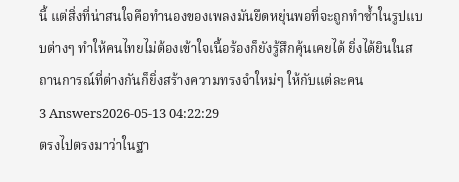นี้ แต่สิ่งที่น่าสนใจคือทำนองของเพลงมันยืดหยุ่นพอที่จะถูกทำซ้ำในรูปแบบต่างๆ ทำให้คนไทยไม่ต้องเข้าใจเนื้อร้องก็ยังรู้สึกคุ้นเคยได้ ยิ่งได้ยินในสถานการณ์ที่ต่างกันก็ยิ่งสร้างความทรงจำใหม่ๆ ให้กับแต่ละคน
3 Answers2026-05-13 04:22:29
ตรงไปตรงมาว่าในฐา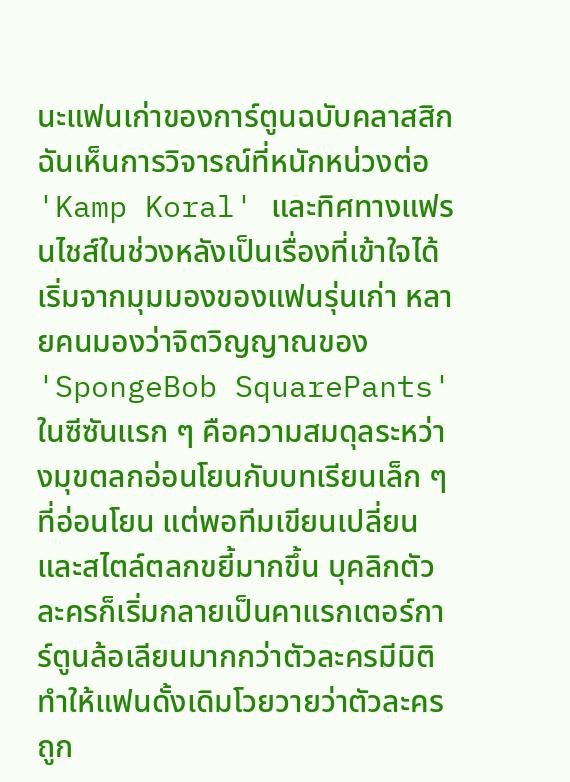นะแฟนเก่าของการ์ตูนฉบับคลาสสิก ฉันเห็นการวิจารณ์ที่หนักหน่วงต่อ 'Kamp Koral' และทิศทางแฟรนไชส์ในช่วงหลังเป็นเรื่องที่เข้าใจได้
เริ่มจากมุมมองของแฟนรุ่นเก่า หลายคนมองว่าจิตวิญญาณของ 'SpongeBob SquarePants' ในซีซันแรก ๆ คือความสมดุลระหว่างมุขตลกอ่อนโยนกับบทเรียนเล็ก ๆ ที่อ่อนโยน แต่พอทีมเขียนเปลี่ยนและสไตล์ตลกขยี้มากขึ้น บุคลิกตัวละครก็เริ่มกลายเป็นคาแรกเตอร์การ์ตูนล้อเลียนมากกว่าตัวละครมีมิติ ทำให้แฟนดั้งเดิมโวยวายว่าตัวละครถูก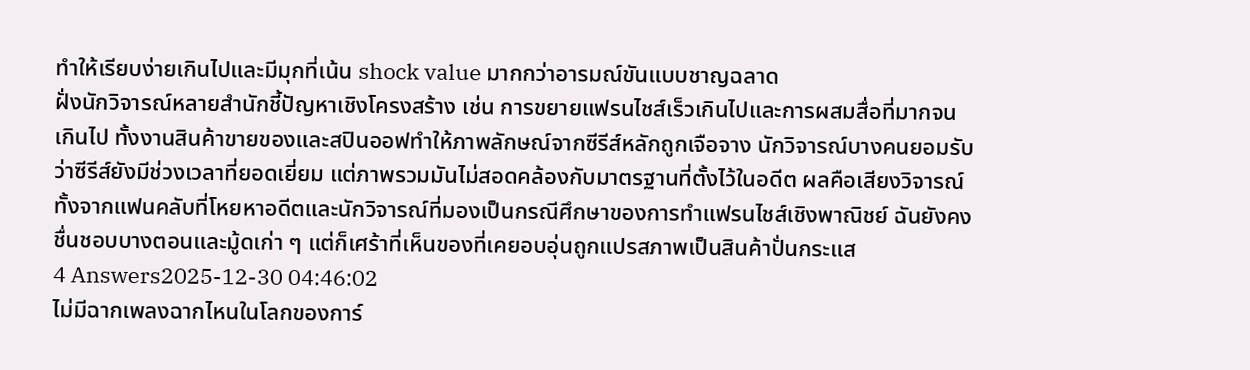ทำให้เรียบง่ายเกินไปและมีมุกที่เน้น shock value มากกว่าอารมณ์ขันแบบชาญฉลาด
ฝั่งนักวิจารณ์หลายสำนักชี้ปัญหาเชิงโครงสร้าง เช่น การขยายแฟรนไชส์เร็วเกินไปและการผสมสื่อที่มากจนเกินไป ทั้งงานสินค้าขายของและสปินออฟทำให้ภาพลักษณ์จากซีรีส์หลักถูกเจือจาง นักวิจารณ์บางคนยอมรับว่าซีรีส์ยังมีช่วงเวลาที่ยอดเยี่ยม แต่ภาพรวมมันไม่สอดคล้องกับมาตรฐานที่ตั้งไว้ในอดีต ผลคือเสียงวิจารณ์ทั้งจากแฟนคลับที่โหยหาอดีตและนักวิจารณ์ที่มองเป็นกรณีศึกษาของการทำแฟรนไชส์เชิงพาณิชย์ ฉันยังคงชื่นชอบบางตอนและมู้ดเก่า ๆ แต่ก็เศร้าที่เห็นของที่เคยอบอุ่นถูกแปรสภาพเป็นสินค้าปั่นกระแส
4 Answers2025-12-30 04:46:02
ไม่มีฉากเพลงฉากไหนในโลกของการ์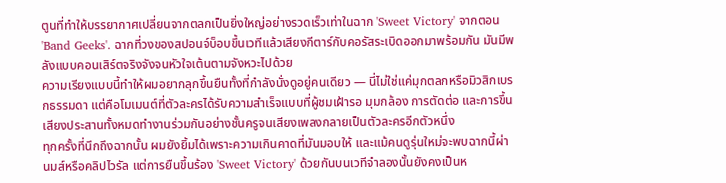ตูนที่ทำให้บรรยากาศเปลี่ยนจากตลกเป็นยิ่งใหญ่อย่างรวดเร็วเท่าในฉาก 'Sweet Victory' จากตอน 'Band Geeks'. ฉากที่วงของสปอนจ์บ็อบขึ้นเวทีแล้วเสียงกีตาร์กับคอรัสระเบิดออกมาพร้อมกัน มันมีพลังแบบคอนเสิร์ตจริงจังจนหัวใจเต้นตามจังหวะไปด้วย
ความเรียงแบบนี้ทำให้ผมอยากลุกขึ้นยืนทั้งที่กำลังนั่งดูอยู่คนเดียว — นี่ไม่ใช่แค่มุกตลกหรือมิวสิกเบรกธรรมดา แต่คือโมเมนต์ที่ตัวละครได้รับความสำเร็จแบบที่ผู้ชมเฝ้ารอ มุมกล้อง การตัดต่อ และการขึ้นเสียงประสานทั้งหมดทำงานร่วมกันอย่างชั้นครูจนเสียงเพลงกลายเป็นตัวละครอีกตัวหนึ่ง
ทุกครั้งที่นึกถึงฉากนั้น ผมยังยิ้มได้เพราะความเกินคาดที่มันมอบให้ และแม้คนดูรุ่นใหม่จะพบฉากนี้ผ่านมส์หรือคลิปไวรัล แต่การยืนขึ้นร้อง 'Sweet Victory' ด้วยกันบนเวทีจำลองนั้นยังคงเป็นห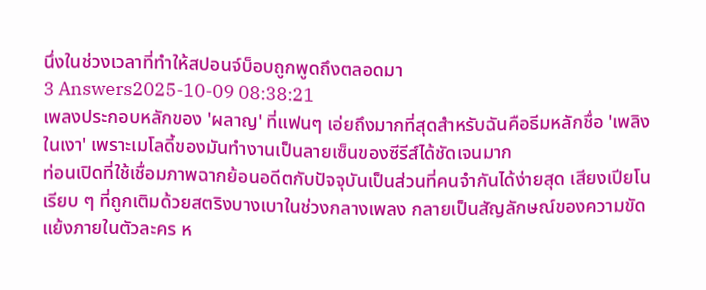นึ่งในช่วงเวลาที่ทำให้สปอนจ์บ็อบถูกพูดถึงตลอดมา
3 Answers2025-10-09 08:38:21
เพลงประกอบหลักของ 'ผลาญ' ที่แฟนๆ เอ่ยถึงมากที่สุดสำหรับฉันคือธีมหลักชื่อ 'เพลิงในเงา' เพราะเมโลดี้ของมันทำงานเป็นลายเซ็นของซีรีส์ได้ชัดเจนมาก
ท่อนเปิดที่ใช้เชื่อมภาพฉากย้อนอดีตกับปัจจุบันเป็นส่วนที่คนจำกันได้ง่ายสุด เสียงเปียโนเรียบ ๆ ที่ถูกเติมด้วยสตริงบางเบาในช่วงกลางเพลง กลายเป็นสัญลักษณ์ของความขัดแย้งภายในตัวละคร ห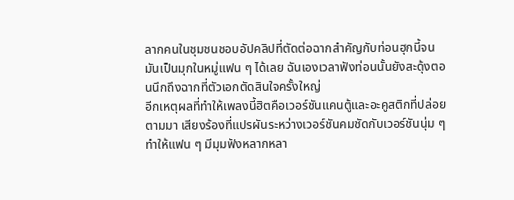ลากคนในชุมชนชอบอัปคลิปที่ตัดต่อฉากสำคัญกับท่อนฮุกนี้จนมันเป็นมุกในหมู่แฟน ๆ ได้เลย ฉันเองเวลาฟังท่อนนั้นยังสะดุ้งตอนนึกถึงฉากที่ตัวเอกตัดสินใจครั้งใหญ่
อีกเหตุผลที่ทำให้เพลงนี้ฮิตคือเวอร์ชันแคนตู้และอะคูสติกที่ปล่อยตามมา เสียงร้องที่แปรผันระหว่างเวอร์ชันคมชัดกับเวอร์ชันนุ่ม ๆ ทำให้แฟน ๆ มีมุมฟังหลากหลา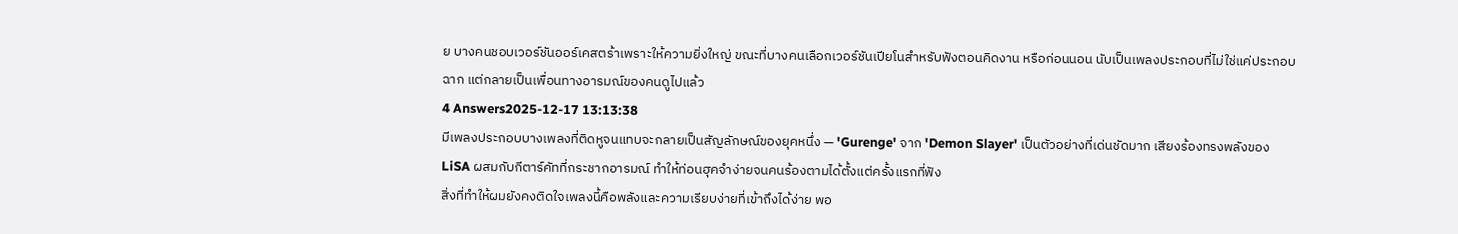ย บางคนชอบเวอร์ชันออร์เคสตร้าเพราะให้ความยิ่งใหญ่ ขณะที่บางคนเลือกเวอร์ชันเปียโนสำหรับฟังตอนคิดงาน หรือก่อนนอน นับเป็นเพลงประกอบที่ไม่ใช่แค่ประกอบฉาก แต่กลายเป็นเพื่อนทางอารมณ์ของคนดูไปแล้ว
4 Answers2025-12-17 13:13:38
มีเพลงประกอบบางเพลงที่ติดหูจนแทบจะกลายเป็นสัญลักษณ์ของยุคหนึ่ง — 'Gurenge' จาก 'Demon Slayer' เป็นตัวอย่างที่เด่นชัดมาก เสียงร้องทรงพลังของ LiSA ผสมกับกีตาร์คัทที่กระชากอารมณ์ ทำให้ท่อนฮุคจำง่ายจนคนร้องตามได้ตั้งแต่ครั้งแรกที่ฟัง
สิ่งที่ทำให้ผมยังคงติดใจเพลงนี้คือพลังและความเรียบง่ายที่เข้าถึงได้ง่าย พอ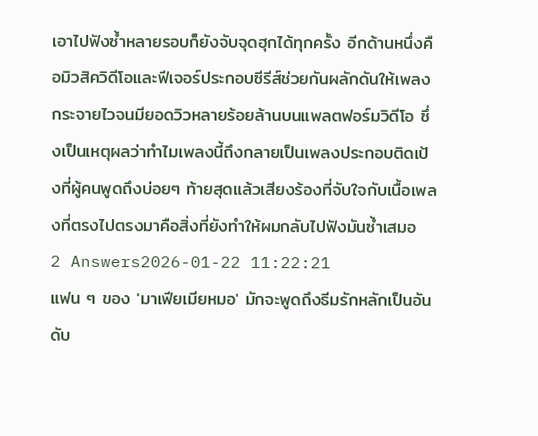เอาไปฟังซ้ำหลายรอบก็ยังจับจุดฮุกได้ทุกครั้ง อีกด้านหนึ่งคือมิวสิควิดีโอและฟีเจอร์ประกอบซีรีส์ช่วยกันผลักดันให้เพลงกระจายไวจนมียอดวิวหลายร้อยล้านบนแพลตฟอร์มวิดีโอ ซึ่งเป็นเหตุผลว่าทำไมเพลงนี้ถึงกลายเป็นเพลงประกอบติดเป้งที่ผู้คนพูดถึงบ่อยๆ ท้ายสุดแล้วเสียงร้องที่จับใจกับเนื้อเพลงที่ตรงไปตรงมาคือสิ่งที่ยังทำให้ผมกลับไปฟังมันซ้ำเสมอ
2 Answers2026-01-22 11:22:21
แฟน ๆ ของ 'มาเฟียเมียหมอ' มักจะพูดถึงธีมรักหลักเป็นอันดับ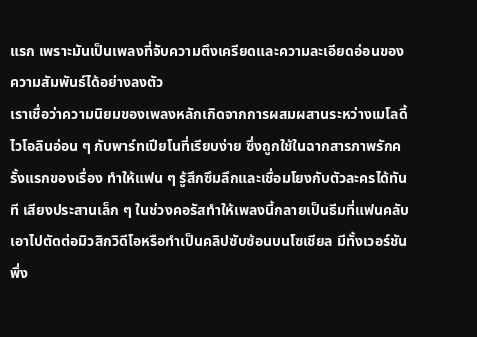แรก เพราะมันเป็นเพลงที่จับความตึงเครียดและความละเอียดอ่อนของความสัมพันธ์ได้อย่างลงตัว
เราเชื่อว่าความนิยมของเพลงหลักเกิดจากการผสมผสานระหว่างเมโลดี้ไวโอลินอ่อน ๆ กับพาร์ทเปียโนที่เรียบง่าย ซึ่งถูกใช้ในฉากสารภาพรักครั้งแรกของเรื่อง ทำให้แฟน ๆ รู้สึกซึมลึกและเชื่อมโยงกับตัวละครได้ทันที เสียงประสานเล็ก ๆ ในช่วงคอรัสทำให้เพลงนี้กลายเป็นธีมที่แฟนคลับเอาไปตัดต่อมิวสิกวิดีโอหรือทำเป็นคลิปซับซ้อนบนโซเชียล มีทั้งเวอร์ชันพึ่ง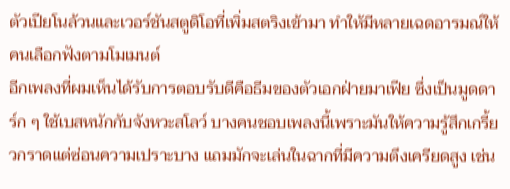ตัวเปียโนล้วนและเวอร์ชันสตูดิโอที่เพิ่มสตริงเข้ามา ทำให้มีหลายเฉดอารมณ์ให้คนเลือกฟังตามโมเมนต์
อีกเพลงที่ผมเห็นได้รับการตอบรับดีคือธีมของตัวเอกฝ่ายมาเฟีย ซึ่งเป็นมูดดาร์ก ๆ ใช้เบสหนักกับจังหวะสโลว์ บางคนชอบเพลงนี้เพราะมันให้ความรู้สึกเกรี้ยวกราดแต่ซ่อนความเปราะบาง แถมมักจะเล่นในฉากที่มีความตึงเครียดสูง เช่น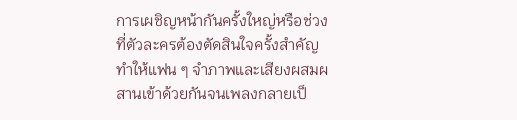การเผชิญหน้ากันครั้งใหญ่หรือช่วงที่ตัวละครต้องตัดสินใจครั้งสำคัญ ทำให้แฟน ๆ จำภาพและเสียงผสมผสานเข้าด้วยกันจนเพลงกลายเป็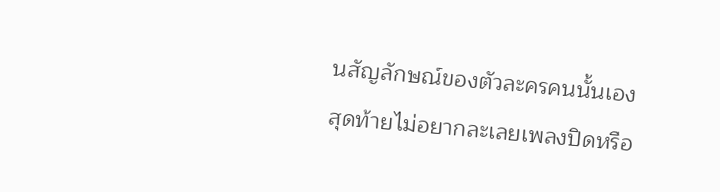นสัญลักษณ์ของตัวละครคนนั้นเอง
สุดท้ายไม่อยากละเลยเพลงปิดหรือ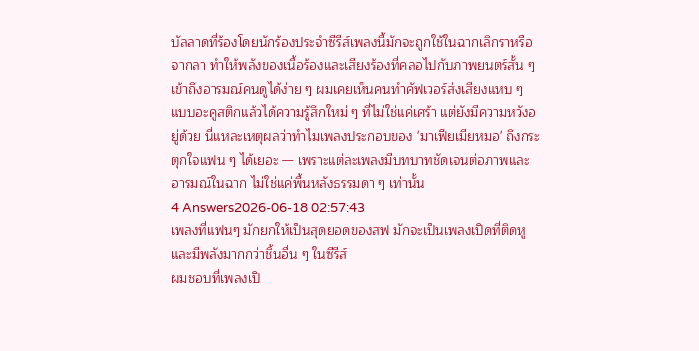บัลลาดที่ร้องโดยนักร้องประจำซีรีส์เพลงนี้มักจะถูกใช้ในฉากเลิกราหรือจากลา ทำให้พลังของเนื้อร้องและเสียงร้องที่คลอไปกับภาพยนตร์สั้น ๆ เข้าถึงอารมณ์คนดูได้ง่าย ๆ ผมเคยเห็นคนทำคัฟเวอร์ส่งเสียงแหบ ๆ แบบอะคูสติกแล้วได้ความรู้สึกใหม่ ๆ ที่ไม่ใช่แค่เศร้า แต่ยังมีความหวังอยู่ด้วย นี่แหละเหตุผลว่าทำไมเพลงประกอบของ 'มาเฟียเมียหมอ' ถึงกระตุกใจแฟน ๆ ได้เยอะ — เพราะแต่ละเพลงมีบทบาทชัดเจนต่อภาพและอารมณ์ในฉาก ไม่ใช่แค่พื้นหลังธรรมดา ๆ เท่านั้น
4 Answers2026-06-18 02:57:43
เพลงที่แฟนๆ มักยกให้เป็นสุดยอดของสฟ มักจะเป็นเพลงเปิดที่ติดหูและมีพลังมากกว่าชิ้นอื่น ๆ ในซีรีส์
ผมชอบที่เพลงเปิ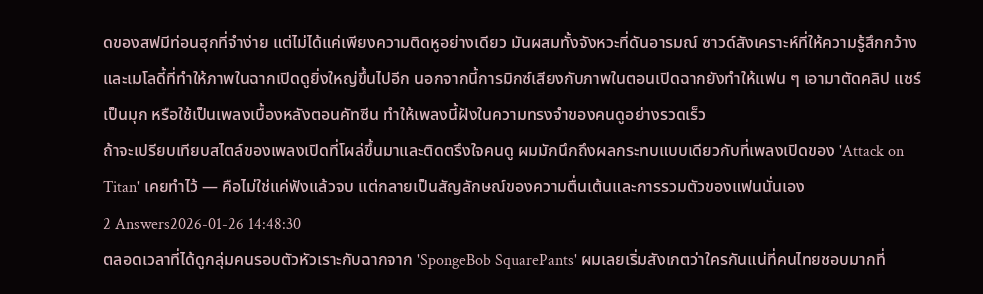ดของสฟมีท่อนฮุกที่จำง่าย แต่ไม่ได้แค่เพียงความติดหูอย่างเดียว มันผสมทั้งจังหวะที่ดันอารมณ์ ซาวด์สังเคราะห์ที่ให้ความรู้สึกกว้าง และเมโลดี้ที่ทำให้ภาพในฉากเปิดดูยิ่งใหญ่ขึ้นไปอีก นอกจากนี้การมิกซ์เสียงกับภาพในตอนเปิดฉากยังทำให้แฟน ๆ เอามาตัดคลิป แชร์เป็นมุก หรือใช้เป็นเพลงเบื้องหลังตอนคัทซีน ทำให้เพลงนี้ฝังในความทรงจำของคนดูอย่างรวดเร็ว
ถ้าจะเปรียบเทียบสไตล์ของเพลงเปิดที่โผล่ขึ้นมาและติดตรึงใจคนดู ผมมักนึกถึงผลกระทบแบบเดียวกับที่เพลงเปิดของ 'Attack on Titan' เคยทำไว้ — คือไม่ใช่แค่ฟังแล้วจบ แต่กลายเป็นสัญลักษณ์ของความตื่นเต้นและการรวมตัวของแฟนนั่นเอง
2 Answers2026-01-26 14:48:30
ตลอดเวลาที่ได้ดูกลุ่มคนรอบตัวหัวเราะกับฉากจาก 'SpongeBob SquarePants' ผมเลยเริ่มสังเกตว่าใครกันแน่ที่คนไทยชอบมากที่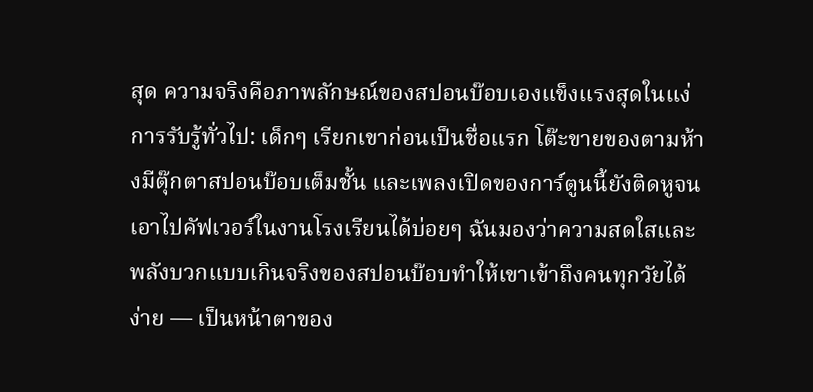สุด ความจริงคือภาพลักษณ์ของสปอนบ๊อบเองแข็งแรงสุดในแง่การรับรู้ทั่วไป: เด็กๆ เรียกเขาก่อนเป็นชื่อแรก โต๊ะขายของตามห้างมีตุ๊กตาสปอนบ๊อบเต็มชั้น และเพลงเปิดของการ์ตูนนี้ยังติดหูจนเอาไปคัฟเวอร์ในงานโรงเรียนได้บ่อยๆ ฉันมองว่าความสดใสและพลังบวกแบบเกินจริงของสปอนบ๊อบทำให้เขาเข้าถึงคนทุกวัยได้ง่าย — เป็นหน้าตาของ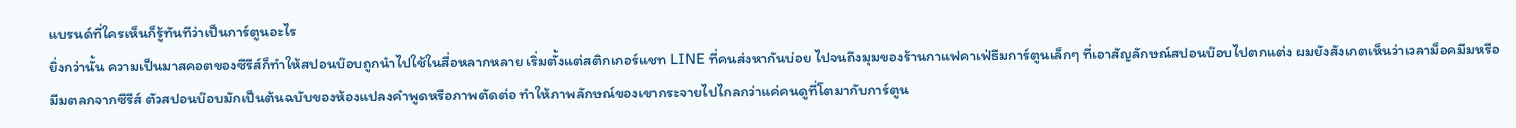แบรนด์ที่ใครเห็นก็รู้ทันทีว่าเป็นการ์ตูนอะไร
ยิ่งกว่านั้น ความเป็นมาสคอตของซีรีส์ก็ทำให้สปอนบ๊อบถูกนำไปใช้ในสื่อหลากหลาย เริ่มตั้งแต่สติกเกอร์แชท LINE ที่คนส่งหากันบ่อย ไปจนถึงมุมของร้านกาแฟคาเฟ่ธีมการ์ตูนเล็กๆ ที่เอาสัญลักษณ์สปอนบ๊อบไปตกแต่ง ผมยังสังเกตเห็นว่าเวลาม็อคมีมหรือมีมตลกจากซีรีส์ ตัวสปอนบ๊อบมักเป็นต้นฉบับของห้องแปลงคำพูดหรือภาพตัดต่อ ทำให้ภาพลักษณ์ของเขากระจายไปไกลกว่าแค่คนดูที่โตมากับการ์ตูน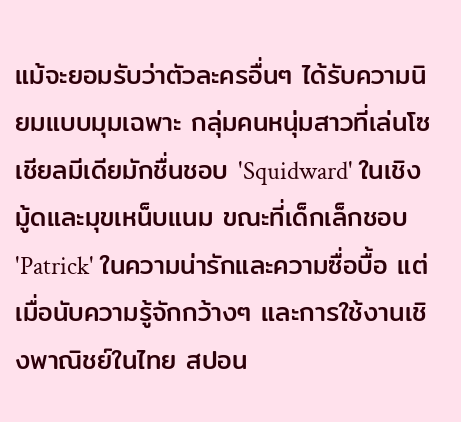แม้จะยอมรับว่าตัวละครอื่นๆ ได้รับความนิยมแบบมุมเฉพาะ กลุ่มคนหนุ่มสาวที่เล่นโซเชียลมีเดียมักชื่นชอบ 'Squidward' ในเชิงมู้ดและมุขเหน็บแนม ขณะที่เด็กเล็กชอบ 'Patrick' ในความน่ารักและความซื่อบื้อ แต่เมื่อนับความรู้จักกว้างๆ และการใช้งานเชิงพาณิชย์ในไทย สปอน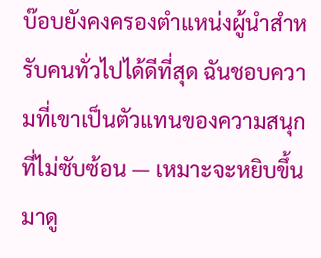บ๊อบยังคงครองตำแหน่งผู้นำสำหรับคนทั่วไปได้ดีที่สุด ฉันชอบความที่เขาเป็นตัวแทนของความสนุกที่ไม่ซับซ้อน — เหมาะจะหยิบขึ้นมาดู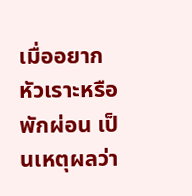เมื่ออยากหัวเราะหรือพักผ่อน เป็นเหตุผลว่า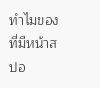ทำไมของที่มีหน้าสปอ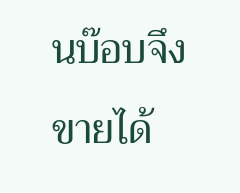นบ๊อบจึงขายได้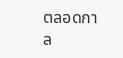ตลอดกาล